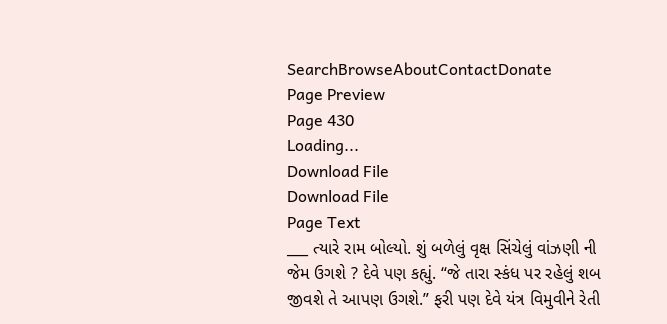SearchBrowseAboutContactDonate
Page Preview
Page 430
Loading...
Download File
Download File
Page Text
___ ત્યારે રામ બોલ્યો. શું બળેલું વૃક્ષ સિંચેલું વાંઝણી ની જેમ ઉગશે ? દેવે પણ કહ્યું. “જે તારા સ્કંધ પર રહેલું શબ જીવશે તે આપણ ઉગશે.” ફરી પણ દેવે યંત્ર વિમુવીને રેતી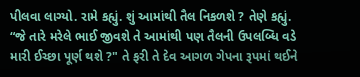પીલવા લાગ્યો. રામે કહ્યું. શું આમાંથી તૈલ નિકળશે ? તેણે કહ્યું. “જે તારે મરેલે ભાઈ જીવશે તે આમાંથી પણ તૈલની ઉપલબ્ધિ વડે મારી ઈચ્છા પૂર્ણ થશે ?" તે ફરી તે દેવ આગળ ગેપના રૂપમાં થઈને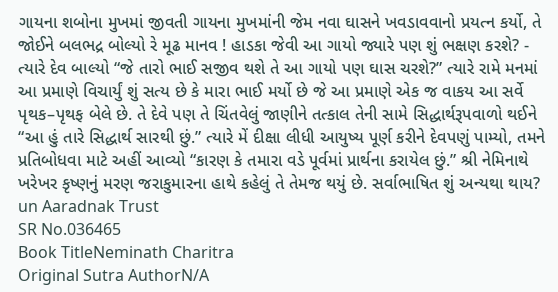ગાયના શબોના મુખમાં જીવતી ગાયના મુખમાંની જેમ નવા ઘાસને ખવડાવવાનો પ્રયત્ન કર્યો, તે જોઈને બલભદ્ર બોલ્યો રે મૂઢ માનવ ! હાડકા જેવી આ ગાયો જ્યારે પણ શું ભક્ષણ કરશે? - ત્યારે દેવ બાલ્યો “જે તારો ભાઈ સજીવ થશે તે આ ગાયો પણ ઘાસ ચરશે?” ત્યારે રામે મનમાં આ પ્રમાણે વિચાર્યું શું સત્ય છે કે મારા ભાઈ મર્યો છે જે આ પ્રમાણે એક જ વાકય આ સર્વે પૃથક–પૃથફ બેલે છે. તે દેવે પણ તે ચિંતવેલું જાણીને તત્કાલ તેની સામે સિદ્ધાર્થરૂપવાળો થઈને “આ હું તારે સિદ્ધાર્થ સારથી છું.” ત્યારે મેં દીક્ષા લીધી આયુષ્ય પૂર્ણ કરીને દેવપણું પામ્યો, તમને પ્રતિબોધવા માટે અહીં આવ્યો “કારણ કે તમારા વડે પૂર્વમાં પ્રાર્થના કરાયેલ છું.” શ્રી નેમિનાથે ખરેખર કૃષ્ણનું મરણ જરાકુમારના હાથે કહેલું તે તેમજ થયું છે. સર્વાભાષિત શું અન્યથા થાય? un Aaradnak Trust
SR No.036465
Book TitleNeminath Charitra
Original Sutra AuthorN/A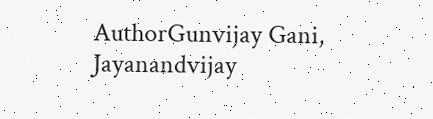AuthorGunvijay Gani, Jayanandvijay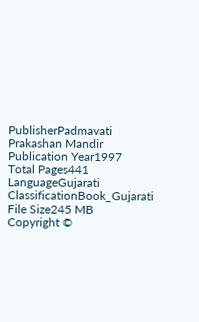PublisherPadmavati Prakashan Mandir
Publication Year1997
Total Pages441
LanguageGujarati
ClassificationBook_Gujarati
File Size245 MB
Copyright ©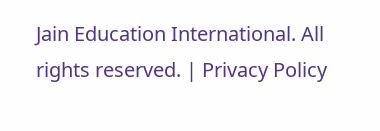Jain Education International. All rights reserved. | Privacy Policy